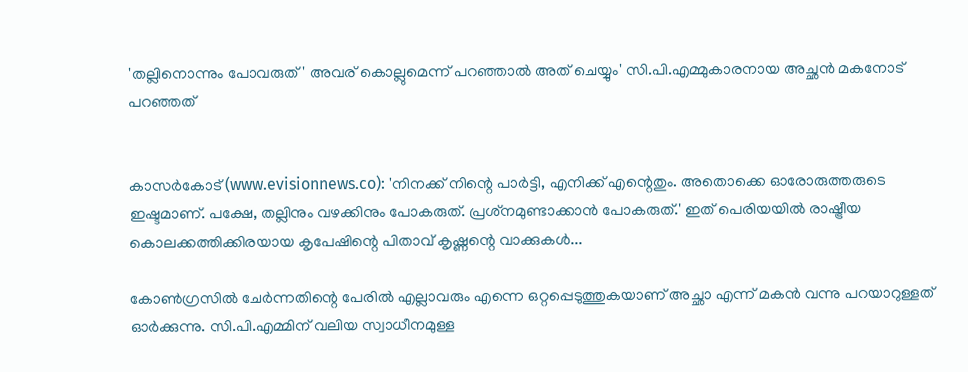'തല്ലിനൊന്നും പോവരുത്' അവര് കൊല്ലുമെന്ന് പറഞ്ഞാല്‍ അത് ചെയ്യും' സി.പി.എമ്മുകാരനായ അച്ഛന്‍ മകനോട് പറഞ്ഞത്


കാസര്‍കോട് (www.evisionnews.co): 'നിനക്ക് നിന്റെ പാര്‍ട്ടി, എനിക്ക് എന്റെതും. അതൊക്കെ ഓരോരുത്തരുടെ ഇഷ്ടമാണ്. പക്ഷേ, തല്ലിനും വഴക്കിനും പോകരുത്. പ്രശ്‌നമുണ്ടാക്കാന്‍ പോകരുത്.' ഇത് പെരിയയില്‍ രാഷ്ട്രീയ കൊലക്കത്തിക്കിരയായ കൃപേഷിന്റെ പിതാവ് കൃഷ്ണന്റെ വാക്കുകള്‍...

കോണ്‍ഗ്രസില്‍ ചേര്‍ന്നതിന്റെ പേരില്‍ എല്ലാവരും എന്നെ ഒറ്റപ്പെടുത്തുകയാണ് അച്ഛാ എന്ന് മകന്‍ വന്നു പറയാറുള്ളത് ഓര്‍ക്കുന്നു. സി.പി.എമ്മിന് വലിയ സ്വാധീനമുള്ള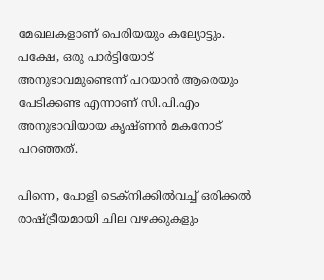മേഖലകളാണ് പെരിയയും കല്യോട്ടും. പക്ഷേ, ഒരു പാര്‍ട്ടിയോട് അനുഭാവമുണ്ടെന്ന് പറയാന്‍ ആരെയും പേടിക്കണ്ട എന്നാണ് സി.പി.എം അനുഭാവിയായ കൃഷ്ണന്‍ മകനോട് പറഞ്ഞത്.

പിന്നെ, പോളി ടെക്‌നിക്കില്‍വച്ച് ഒരിക്കല്‍ രാഷ്ട്രീയമായി ചില വഴക്കുകളും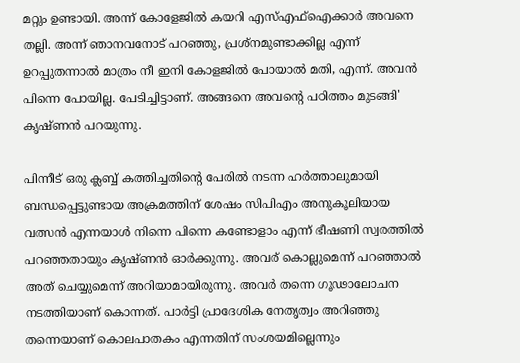മറ്റും ഉണ്ടായി. അന്ന് കോളേജില്‍ കയറി എസ്എഫ്‌ഐക്കാര്‍ അവനെ തല്ലി. അന്ന് ഞാനവനോട് പറഞ്ഞു, പ്രശ്‌നമുണ്ടാക്കില്ല എന്ന് ഉറപ്പുതന്നാല്‍ മാത്രം നീ ഇനി കോളജില്‍ പോയാല്‍ മതി, എന്ന്. അവന്‍ പിന്നെ പോയില്ല. പേടിച്ചിട്ടാണ്. അങ്ങനെ അവന്റെ പഠിത്തം മുടങ്ങി' കൃഷ്ണന്‍ പറയുന്നു.

പിന്നീട് ഒരു ക്ലബ്ബ് കത്തിച്ചതിന്റെ പേരില്‍ നടന്ന ഹര്‍ത്താലുമായി ബന്ധപ്പെട്ടുണ്ടായ അക്രമത്തിന് ശേഷം സിപിഎം അനുകൂലിയായ വത്സന്‍ എന്നയാള്‍ നിന്നെ പിന്നെ കണ്ടോളാം എന്ന് ഭീഷണി സ്വരത്തില്‍ പറഞ്ഞതായും കൃഷ്ണന്‍ ഓര്‍ക്കുന്നു. അവര് കൊല്ലുമെന്ന് പറഞ്ഞാല്‍ അത് ചെയ്യുമെന്ന് അറിയാമായിരുന്നു. അവര്‍ തന്നെ ഗൂഢാലോചന നടത്തിയാണ് കൊന്നത്. പാര്‍ട്ടി പ്രാദേശിക നേതൃത്വം അറിഞ്ഞു തന്നെയാണ് കൊലപാതകം എന്നതിന് സംശയമില്ലെന്നും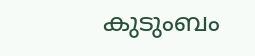കുടുംബം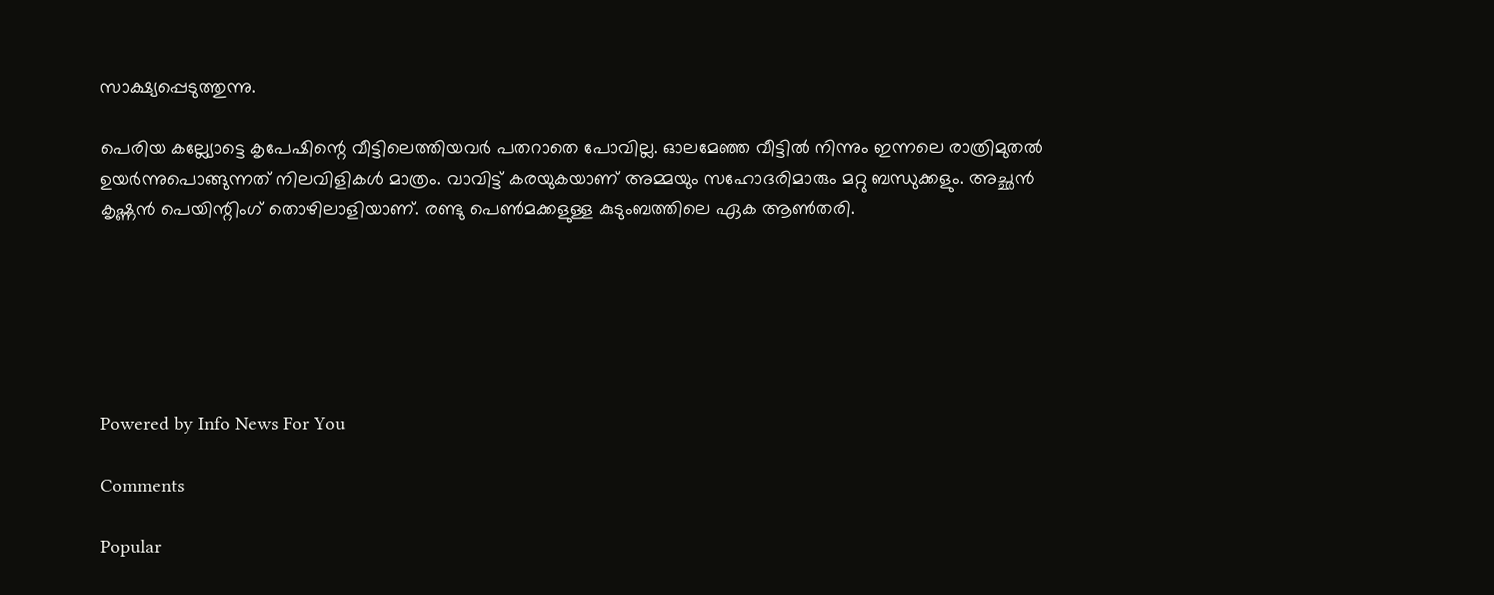സാക്ഷ്യപ്പെടുത്തുന്നു.

പെരിയ കല്ല്യോട്ടെ കൃപേഷിന്റെ വീട്ടിലെത്തിയവര്‍ പതറാതെ പോവില്ല. ഓലമേഞ്ഞ വീട്ടില്‍ നിന്നും ഇന്നലെ രാത്രിമുതല്‍ ഉയര്‍ന്നുപൊങ്ങുന്നത് നിലവിളികള്‍ മാത്രം. വാവിട്ട് കരയുകയാണ് അമ്മയും സഹോദരിമാരും മറ്റു ബന്ധുക്കളും. അച്ഛന്‍ കൃഷ്ണന്‍ പെയിന്റിംഗ് തൊഴിലാളിയാണ്. രണ്ടു പെണ്‍മക്കളുള്ള കുടുംബത്തിലെ ഏക ആണ്‍തരി.






Powered by Info News For You

Comments

Popular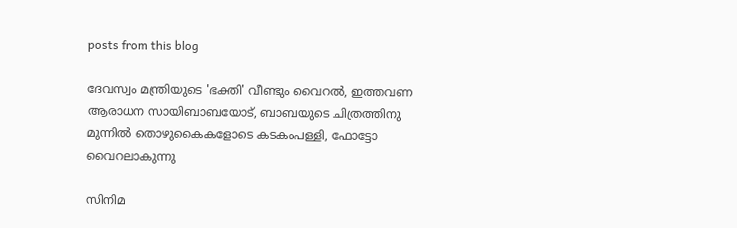posts from this blog

ദേവസ്വം മന്ത്രിയുടെ 'ഭക്തി' വീണ്ടും വൈറല്‍, ഇത്തവണ ആരാധന സായിബാബയോട്, ബാബയുടെ ചിത്രത്തിനു മുന്നില്‍ തൊഴുകൈകളോടെ കടകംപള്ളി, ഫോട്ടോ വൈറലാകുന്നു

സിനിമ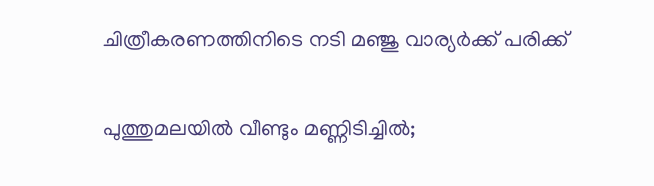ചിത്രീകരണത്തിനിടെ നടി മഞ്ജു വാര്യര്‍ക്ക് പരിക്ക്

പുത്തുമലയില്‍ വീണ്ടും മണ്ണിടിച്ചില്‍;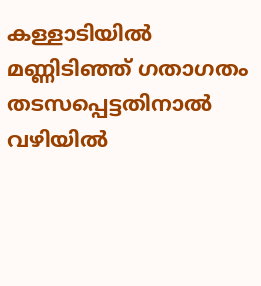കള്ളാടിയില്‍ മണ്ണിടിഞ്ഞ് ഗതാഗതം തടസപ്പെട്ടതിനാല്‍ വഴിയില്‍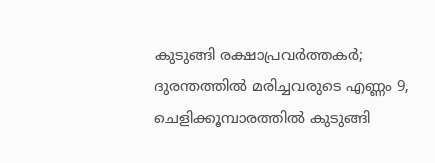കുടുങ്ങി രക്ഷാപ്രവര്‍ത്തകര്‍; ദുരന്തത്തില്‍ മരിച്ചവരുടെ എണ്ണം 9, ചെളിക്കൂമ്പാരത്തില്‍ കുടുങ്ങി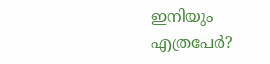ഇനിയും എത്രപേര്‍?